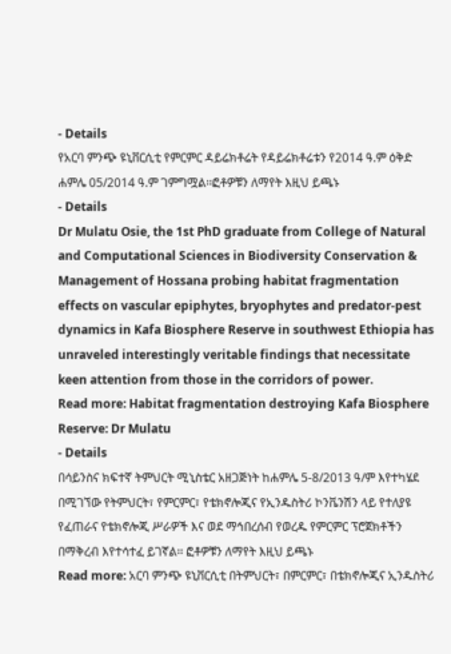- Details
የአርባ ምንጭ ዩኒቨርሲቲ የምርምር ዳይሬክቶሬት የዳይሬክቶሬቱን የ2014 ዓ.ም ዕቅድ ሐምሌ 05/2014 ዓ.ም ገምግሟል፡፡ፎቶዎቹን ለማየት እዚህ ይጫኑ
- Details
Dr Mulatu Osie, the 1st PhD graduate from College of Natural and Computational Sciences in Biodiversity Conservation & Management of Hossana probing habitat fragmentation effects on vascular epiphytes, bryophytes and predator-pest dynamics in Kafa Biosphere Reserve in southwest Ethiopia has unraveled interestingly veritable findings that necessitate keen attention from those in the corridors of power.
Read more: Habitat fragmentation destroying Kafa Biosphere Reserve: Dr Mulatu
- Details
በሳይንስና ክፍተኛ ትምህርት ሚኒስቴር አዘጋጅነት ከሐምሌ 5-8/2013 ዓ/ም እየተካሄደ በሚገኘው የትምህርት፣ የምርምር፣ የቴክኖሎጂና የኢንዱስትሪ ኮንቬንሽን ላይ የተለያዩ የፈጠራና የቴክኖሎጂ ሥራዎች እና ወደ ማኅበረሰብ የወረዱ የምርምር ፕሮጀክቶችን በማቅረብ እየተሳተፈ ይገኛል፡፡ ፎቶዎቹን ለማየት እዚህ ይጫኑ
Read more: አርባ ምንጭ ዩኒቨርሲቲ በትምህርት፣ በምርምር፣ በቴክኖሎጂና ኢንዱስትሪ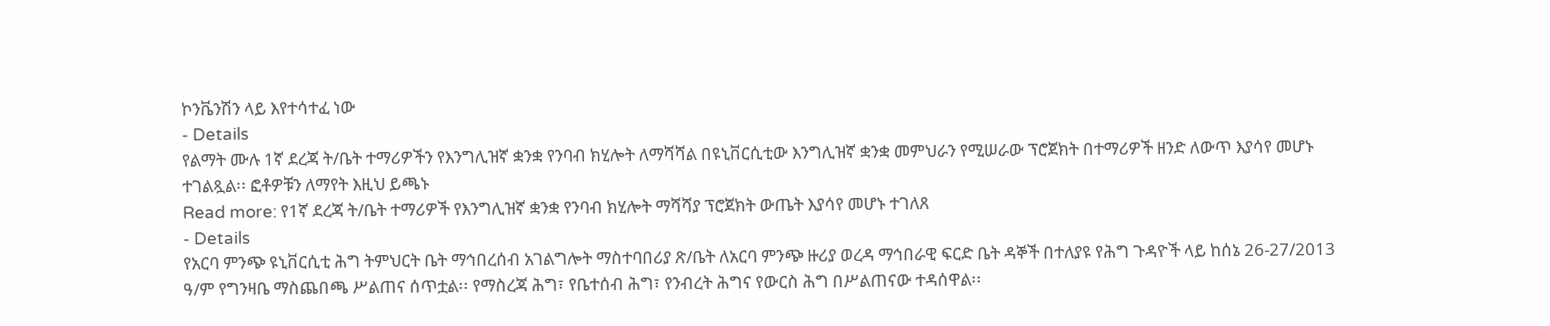ኮንቬንሽን ላይ እየተሳተፈ ነው
- Details
የልማት ሙሉ 1ኛ ደረጃ ት/ቤት ተማሪዎችን የእንግሊዝኛ ቋንቋ የንባብ ክሂሎት ለማሻሻል በዩኒቨርሲቲው እንግሊዝኛ ቋንቋ መምህራን የሚሠራው ፕሮጀክት በተማሪዎች ዘንድ ለውጥ እያሳየ መሆኑ ተገልጿል፡፡ ፎቶዎቹን ለማየት እዚህ ይጫኑ
Read more: የ1ኛ ደረጃ ት/ቤት ተማሪዎች የእንግሊዝኛ ቋንቋ የንባብ ክሂሎት ማሻሻያ ፕሮጀክት ውጤት እያሳየ መሆኑ ተገለጸ
- Details
የአርባ ምንጭ ዩኒቨርሲቲ ሕግ ትምህርት ቤት ማኅበረሰብ አገልግሎት ማስተባበሪያ ጽ/ቤት ለአርባ ምንጭ ዙሪያ ወረዳ ማኅበራዊ ፍርድ ቤት ዳኞች በተለያዩ የሕግ ጉዳዮች ላይ ከሰኔ 26-27/2013 ዓ/ም የግንዛቤ ማስጨበጫ ሥልጠና ሰጥቷል፡፡ የማስረጃ ሕግ፣ የቤተሰብ ሕግ፣ የንብረት ሕግና የውርስ ሕግ በሥልጠናው ተዳሰዋል፡፡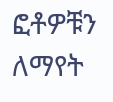ፎቶዎቹን ለማየት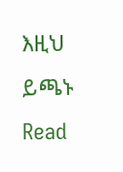እዚህ ይጫኑ
Read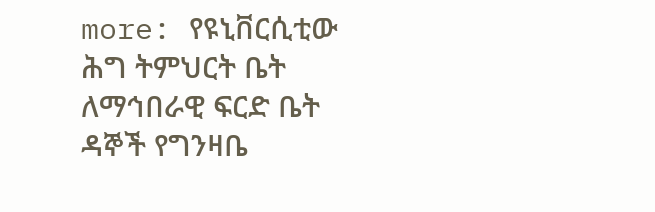more: የዩኒቨርሲቲው ሕግ ትምህርት ቤት ለማኅበራዊ ፍርድ ቤት ዳኞች የግንዛቤ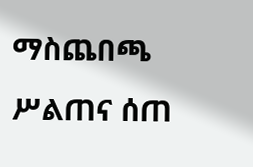ማስጨበጫ ሥልጠና ሰጠ